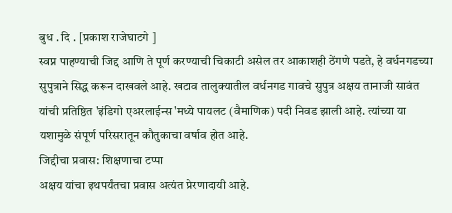बुध . दि . [प्रकाश राजेघाटगे ]
स्वप्न पाहण्याची जिद्द आणि ते पूर्ण करण्याची चिकाटी असेल तर आकाशही ठेंगणे पडते, हे वर्धनगडच्या सुपुत्राने सिद्ध करून दाखवले आहे. खटाव तालुक्यातील वर्धनगड गावचे सुपुत्र अक्षय तानाजी सावंत यांची प्रतिष्ठित 'इंडिगो एअरलाईन्स'मध्ये पायलट (वैमाणिक) पदी निवड झाली आहे. त्यांच्या या यशामुळे संपूर्ण परिसरातून कौतुकाचा वर्षाव होत आहे.
जिद्दीचा प्रवास: शिक्षणाचा टप्पा
अक्षय यांचा इथपर्यंतचा प्रवास अत्यंत प्रेरणादायी आहे.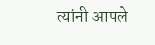त्यांनी आपले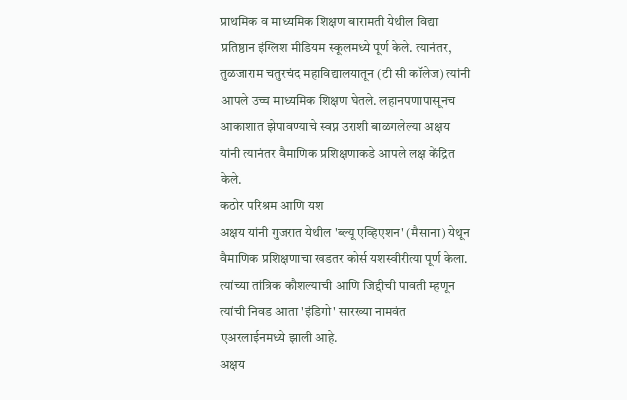प्राथमिक व माध्यमिक शिक्षण बारामती येथील विद्या प्रतिष्ठान इंग्लिश मीडियम स्कूलमध्ये पूर्ण केले. त्यानंतर, तुळजाराम चतुरचंद महाविद्यालयातून (टी सी कॉलेज) त्यांनी आपले उच्च माध्यमिक शिक्षण घेतले. लहानपणापासूनच आकाशात झेपावण्याचे स्वप्न उराशी बाळगलेल्या अक्षय यांनी त्यानंतर वैमाणिक प्रशिक्षणाकडे आपले लक्ष केंद्रित केले.
कठोर परिश्रम आणि यश
अक्षय यांनी गुजरात येथील 'ब्ल्यू एव्हिएशन' (मैसाना) येथून वैमाणिक प्रशिक्षणाचा खडतर कोर्स यशस्वीरीत्या पूर्ण केला. त्यांच्या तांत्रिक कौशल्याची आणि जिद्दीची पावती म्हणून त्यांची निवड आता 'इंडिगो' सारख्या नामवंत एअरलाईनमध्ये झाली आहे.
अक्षय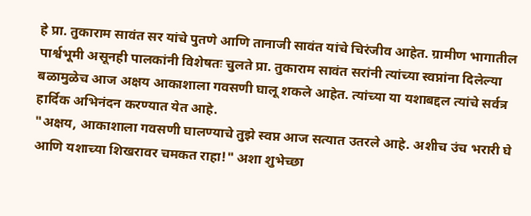हे प्रा. तुकाराम सावंत सर यांचे पुतणे आणि तानाजी सावंत यांचे चिरंजीव आहेत. ग्रामीण भागातील पार्श्वभूमी असूनही पालकांनी विशेषतः चुलते प्रा. तुकाराम सावंत सरांनी त्यांच्या स्वप्नांना दिलेल्या बळामुळेच आज अक्षय आकाशाला गवसणी घालू शकले आहेत. त्यांच्या या यशाबद्दल त्यांचे सर्वत्र हार्दिक अभिनंदन करण्यात येत आहे.
"अक्षय, आकाशाला गवसणी घालण्याचे तुझे स्वप्न आज सत्यात उतरले आहे. अशीच उंच भरारी घे आणि यशाच्या शिखरावर चमकत राहा!" अशा शुभेच्छा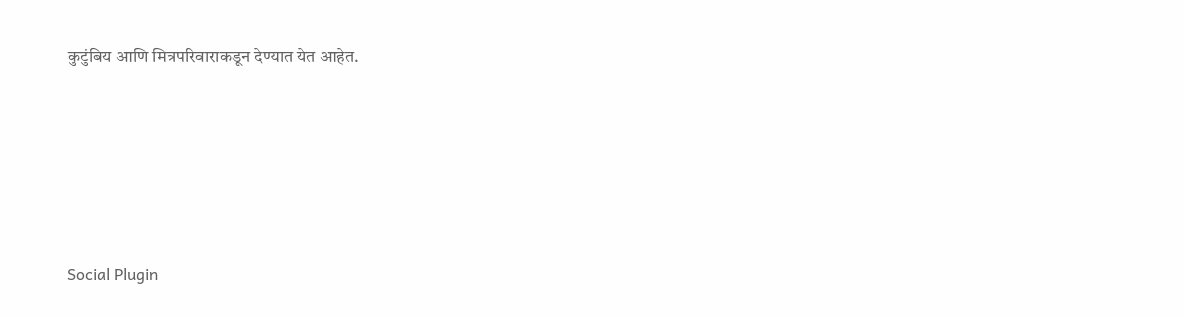कुटुंबिय आणि मित्रपरिवाराकडून देण्यात येत आहेत.





Social Plugin